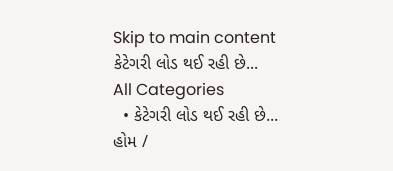Skip to main content
કેટેગરી લોડ થઈ રહી છે...
All Categories
  • કેટેગરી લોડ થઈ રહી છે...
હોમ /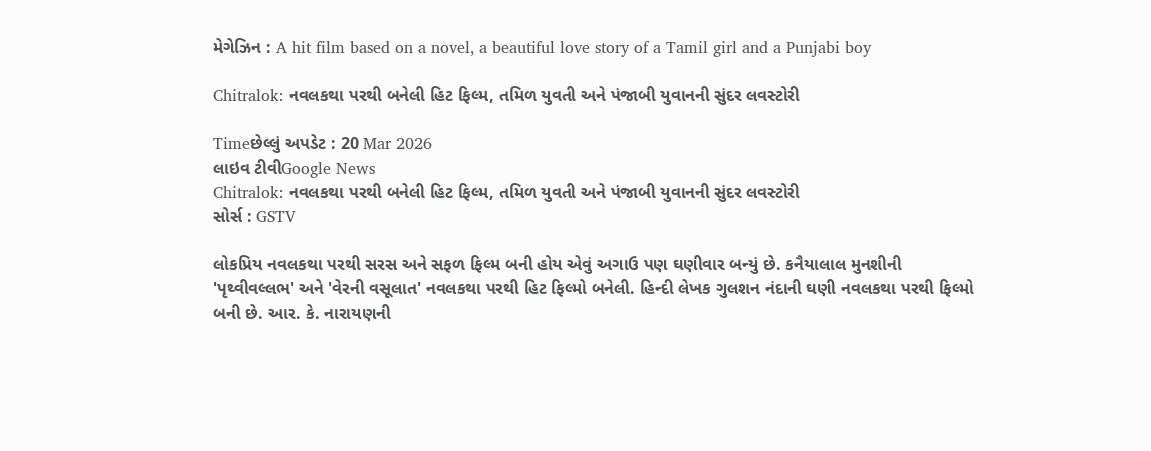મેગેઝિન : A hit film based on a novel, a beautiful love story of a Tamil girl and a Punjabi boy

Chitralok: નવલકથા પરથી બનેલી હિટ ફિલ્મ, તમિળ યુવતી અને પંજાબી યુવાનની સુંદર લવસ્ટોરી

Timeછેલ્લું અપડેટ : 20 Mar 2026
લાઇવ ટીવીGoogle News
Chitralok: નવલકથા પરથી બનેલી હિટ ફિલ્મ, તમિળ યુવતી અને પંજાબી યુવાનની સુંદર લવસ્ટોરી
સોર્સ : GSTV

લોકપ્રિય નવલકથા પરથી સરસ અને સફળ ફિલ્મ બની હોય એવું અગાઉ પણ ઘણીવાર બન્યું છે. કનૈયાલાલ મુનશીની 'પૃથ્વીવલ્લભ' અને 'વેરની વસૂલાત' નવલકથા પરથી હિટ ફિલ્મો બનેલી. હિન્દી લેખક ગુલશન નંદાની ઘણી નવલકથા પરથી ફિલ્મો બની છે. આર. કે. નારાયણની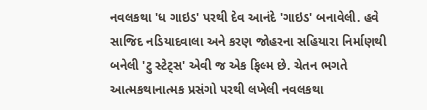નવલકથા 'ધ ગાઇડ' પરથી દેવ આનંદે 'ગાઇડ' બનાવેલી. હવે સાજિદ નડિયાદવાલા અને કરણ જોહરના સહિયારા નિર્માણથી બનેલી 'ટુ સ્ટેટ્સ' એવી જ એક ફિલ્મ છે. ચેતન ભગતે આત્મકથાનાત્મક પ્રસંગો પરથી લખેલી નવલકથા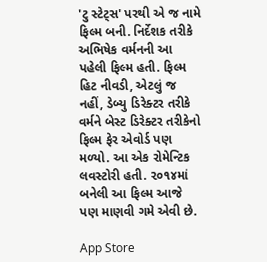'ટુ સ્ટેટ્સ' પરથી એ જ નામે ફિલ્મ બની. નિર્દેશક તરીકે અભિષેક વર્મનની આ પહેલી ફિલ્મ હતી. ફિલ્મ હિટ નીવડી, એટલું જ નહીં, ડેબ્યુ ડિરેક્ટર તરીકે વર્મને બેસ્ટ ડિરેક્ટર તરીકેનો ફિલ્મ ફેર એવોર્ડ પણ મળ્યો. આ એક રોમેન્ટિક લવસ્ટોરી હતી. ૨૦૧૪માં બનેલી આ ફિલ્મ આજે પણ માણવી ગમે એવી છે.

App Store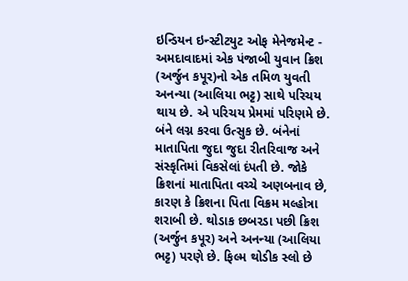ઇન્ડિયન ઇન્સ્ટીટયુટ ઓફ મેનેજમેન્ટ - અમદાવાદમાં એક પંજાબી યુવાન ક્રિશ (અર્જુન કપૂર)નો એક તમિળ યુવતી અનન્યા (આલિયા ભટ્ટ) સાથે પરિચય થાય છે. એ પરિચય પ્રેમમાં પરિણમે છે. બંને લગ્ન કરવા ઉત્સુક છે. બંનેનાં માતાપિતા જુદા જુદા રીતરિવાજ અને સંસ્કૃતિમાં વિકસેલાં દંપતી છે. જોકે ક્રિશનાં માતાપિતા વચ્ચે અણબનાવ છે, કારણ કે ક્રિશના પિતા વિક્રમ મલ્હોત્રા શરાબી છે. થોડાક છબરડા પછી ક્રિશ (અર્જુન કપૂર) અને અનન્યા (આલિયા ભટ્ટ) પરણે છે. ફિલ્મ થોડીક સ્લો છે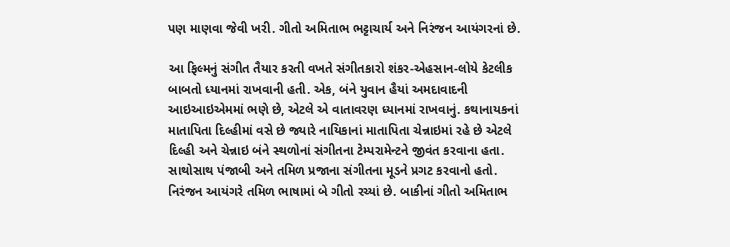પણ માણવા જેવી ખરી. ગીતો અમિતાભ ભટ્ટાચાર્ય અને નિરંજન આયંગરનાં છે.

આ ફિલ્મનું સંગીત તૈયાર કરતી વખતે સંગીતકારો શંકર-એહસાન-લોયે કેટલીક બાબતો ધ્યાનમાં રાખવાની હતી. એક, બંને યુવાન હૈયાં અમદાવાદની આઇઆઇએમમાં ભણે છે, એટલે એ વાતાવરણ ધ્યાનમાં રાખવાનું. કથાનાયકનાં માતાપિતા દિલ્હીમાં વસે છે જ્યારે નાયિકાનાં માતાપિતા ચેન્નાઇમાં રહે છે એટલે દિલ્હી અને ચેન્નાઇ બંને સ્થળોનાં સંગીતના ટેમ્પરામેન્ટને જીવંત કરવાના હતા. સાથોસાથ પંજાબી અને તમિળ પ્રજાના સંગીતના મૂડને પ્રગટ કરવાનો હતો.  નિરંજન આયંગરે તમિળ ભાષામાં બે ગીતો રચ્યાં છે. બાકીનાં ગીતો અમિતાભ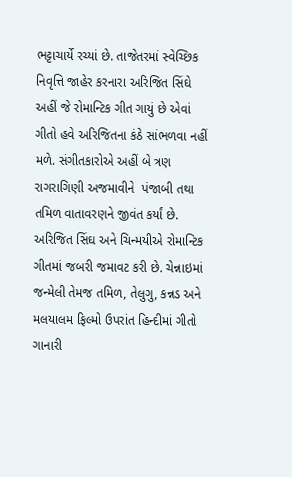ભટ્ટાચાર્યે રચ્યાં છે. તાજેતરમાં સ્વેચ્છિક નિવૃત્તિ જાહેર કરનારા અરિજિત સિંઘે અહીં જે રોમાન્ટિક ગીત ગાયું છે એવાં ગીતો હવે અરિજિતના કંઠે સાંભળવા નહીં મળે. સંગીતકારોએ અહીં બે ત્રણ રાગરાગિણી અજમાવીને  પંજાબી તથા તમિળ વાતાવરણને જીવંત કર્યાં છે. અરિજિત સિંઘ અને ચિન્મયીએ રોમાન્ટિક ગીતમાં જબરી જમાવટ કરી છે. ચેન્નાઇમાં જન્મેલી તેમજ તમિળ, તેલુગુ, કન્નડ અને મલયાલમ ફિલ્મો ઉપરાંત હિન્દીમાં ગીતો ગાનારી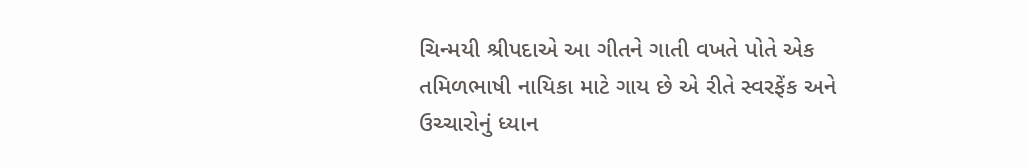ચિન્મયી શ્રીપદાએ આ ગીતને ગાતી વખતે પોતે એક તમિળભાષી નાયિકા માટે ગાય છે એ રીતે સ્વરફેંક અને ઉચ્ચારોનું ધ્યાન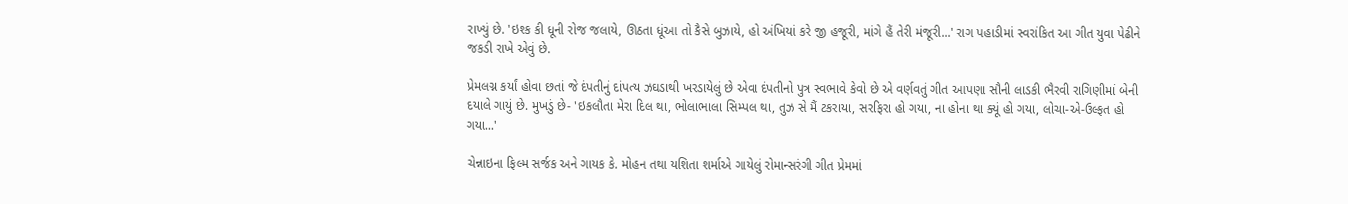રાખ્યું છે. 'ઇશ્ક કી ધૂની રોજ જલાયે, ઊઠતા ધૂંઆ તો કૈસે બુઝાયે, હો અંખિયાં કરે જી હજૂરી, માંગે હૈં તેરી મંજૂરી...' રાગ પહાડીમાં સ્વરાંકિત આ ગીત યુવા પેઢીને જકડી રાખે એવું છે.

પ્રેમલગ્ન કર્યાં હોવા છતાં જે દંપતીનું દાંપત્ય ઝઘડાથી ખરડાયેલું છે એવા દંપતીનો પુત્ર સ્વભાવે કેવો છે એ વર્ણવતું ગીત આપણા સૌની લાડકી ભૈરવી રાગિણીમાં બેની દયાલે ગાયું છે. મુખડું છે- 'ઇકલૌતા મેરા દિલ થા, ભોલાભાલા સિમ્પલ થા, તુઝ સે મૈં ટકરાયા, સરફિરા હો ગયા, ના હોના થા ક્યૂં હો ગયા, લોચા-એ-ઉલ્ફત હો ગયા...'

ચેન્નાઇના ફિલ્મ સર્જક અને ગાયક કે. મોહન તથા યશિતા શર્માએ ગાયેલું રોમાન્સરંગી ગીત પ્રેમમાં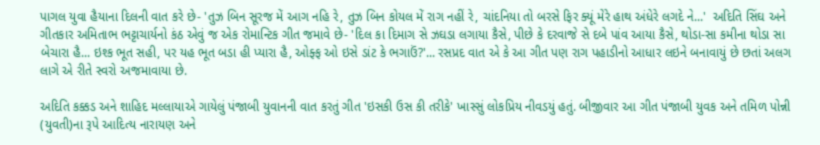પાગલ યુવા હૈયાના દિલની વાત કરે છે- 'તુઝ બિન સૂરજ મેં આગ નહિ રે, તુઝ બિન કોયલ મેં રાગ નહીં રે, ચાંદનિયા તો બરસે ફિર ક્યૂં મેરે હાથ અંધેરે લગદે ને...'  અદિતિ સિંઘ અને ગીતકાર અમિતાભ ભટ્ટાચાર્યનો કંઠ એવું જ એક રોમાન્ટિક ગીત જમાવે છે- 'દિલ કા દિમાગ સે ઝઘડા લગાયા કૈસે, પીછે કે દરવાજે સે દબે પાંવ આયા કૈસે, થોડા-સા કમીના થોડા સા બેચારા હૈ... ઇશ્ક ભૂત સહી, પર યહ ભૂત બડા હી પ્યારા હૈ, ઓફ્ફ ઓ ઇસે ડાંટ કે ભગાઉં?'... રસપ્રદ વાત એ કે આ ગીત પણ રાગ પહાડીનો આધાર લઇને બનાવાયું છે છતાં અલગ લાગે એ રીતે સ્વરો અજમાવાયા છે.

અદિતિ કક્કડ અને શાહિદ મલ્લાયાએ ગાયેલું પંજાબી યુવાનની વાત કરતું ગીત 'ઇસકી ઉસ કી તરીકે' ખાસ્સું લોકપ્રિય નીવડયું હતું. બીજીવાર આ ગીત પંજાબી યુવક અને તમિળ પોન્ની (યુવતી)ના રૂપે આદિત્ય નારાયણ અને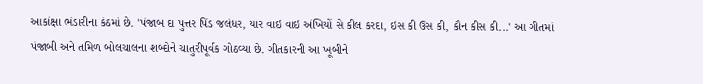આકાંક્ષા ભંડારીના કંઠમાં છે. 'પંજાબ દા પુત્તર પિંડ જલંધર, યાર વાઇ વાઇ અંખિયોં સે કીલ કરદા, ઇસ કી ઉસ કી, કૌન કીસ કી...' આ ગીતમાં પંજાબી અને તમિળ બોલચાલના શબ્દોને ચાતુરીપૂર્વક ગોઠવ્યા છે. ગીતકારની આ ખૂબીને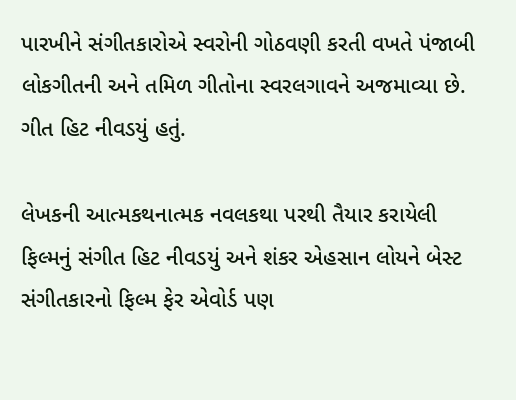પારખીને સંગીતકારોએ સ્વરોની ગોઠવણી કરતી વખતે પંજાબી લોકગીતની અને તમિળ ગીતોના સ્વરલગાવને અજમાવ્યા છે. ગીત હિટ નીવડયું હતું.

લેખકની આત્મકથનાત્મક નવલકથા પરથી તૈયાર કરાયેલી ફિલ્મનું સંગીત હિટ નીવડયું અને શંકર એહસાન લોયને બેસ્ટ સંગીતકારનો ફિલ્મ ફેર એવોર્ડ પણ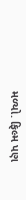મળ્યો. ફિલ્મ પણ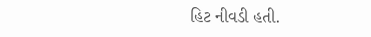હિટ નીવડી હતી.